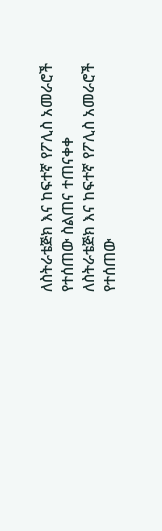ለስትራቴጅክ እና ከፍተኛ የፖሊስ አመራሮች የተሰጠው ስልጠና ተጠናቀቀ
ለስትራቴጅክ እና ከፍተኛ የፖሊስ አመራሮች የተሰጠው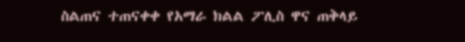ስልጠና ተጠናቀቀ የአማራ ክልል ፖሊስ ዋና ጠቅላይ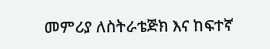መምሪያ ለስትራቴጅክ እና ከፍተኛ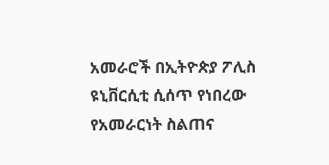አመራሮች በኢትዮጵያ ፖሊስ ዩኒቨርሲቲ ሲሰጥ የነበረው የአመራርነት ስልጠና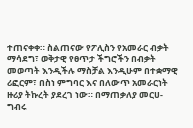ተጠናቀቀ። ስልጠናው የፖሊስን የአመራር ብቃት ማሳደግ፣ ወቅታዊ የፀጥታ ችግሮችን በብቃት መወጣት እንዲችሉ ማስቻል እንዲሁም በተቋማዊ ሪፎርም፣ በስነ ምግባር እና በለውጥ አመራርነት ዙሪያ ትኩረት ያደረገ ነው። በማጠቃለያ መርሀ-ግብሩ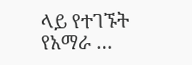ላይ የተገኙት የአማራ …